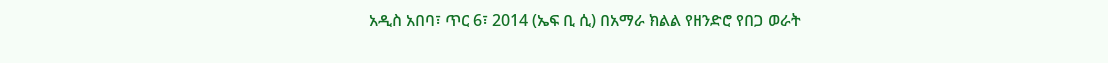አዲስ አበባ፣ ጥር 6፣ 2014 (ኤፍ ቢ ሲ) በአማራ ክልል የዘንድሮ የበጋ ወራት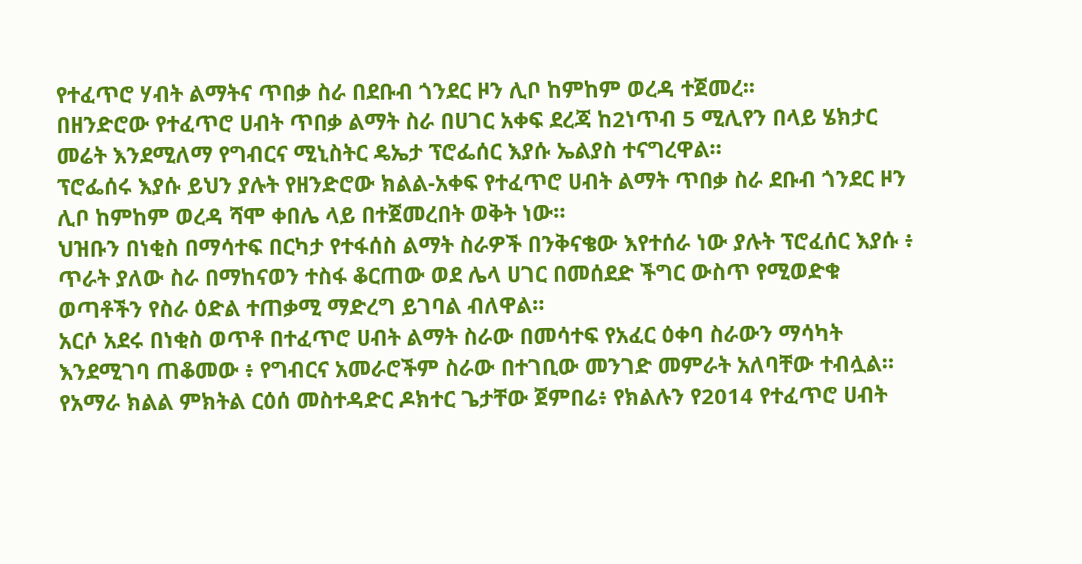የተፈጥሮ ሃብት ልማትና ጥበቃ ስራ በደቡብ ጎንደር ዞን ሊቦ ከምከም ወረዳ ተጀመረ፡፡
በዘንድሮው የተፈጥሮ ሀብት ጥበቃ ልማት ስራ በሀገር አቀፍ ደረጃ ከ2ነጥብ 5 ሚሊየን በላይ ሄክታር መሬት እንደሚለማ የግብርና ሚኒስትር ዴኤታ ፕሮፌሰር እያሱ ኤልያስ ተናግረዋል።
ፕሮፌሰሩ እያሱ ይህን ያሉት የዘንድሮው ክልል-አቀፍ የተፈጥሮ ሀብት ልማት ጥበቃ ስራ ደቡብ ጎንደር ዞን ሊቦ ከምከም ወረዳ ሻሞ ቀበሌ ላይ በተጀመረበት ወቅት ነው።
ህዝቡን በነቂስ በማሳተፍ በርካታ የተፋሰስ ልማት ስራዎች በንቅናቄው እየተሰራ ነው ያሉት ፕሮፈሰር እያሱ ፥ ጥራት ያለው ስራ በማከናወን ተስፋ ቆርጠው ወደ ሌላ ሀገር በመሰደድ ችግር ውስጥ የሚወድቁ ወጣቶችን የስራ ዕድል ተጠቃሚ ማድረግ ይገባል ብለዋል።
አርሶ አደሩ በነቂስ ወጥቶ በተፈጥሮ ሀብት ልማት ስራው በመሳተፍ የአፈር ዕቀባ ስራውን ማሳካት እንደሚገባ ጠቆመው ፥ የግብርና አመራሮችም ስራው በተገቢው መንገድ መምራት አለባቸው ተብሏል።
የአማራ ክልል ምክትል ርዕሰ መስተዳድር ዶክተር ጌታቸው ጀምበሬ፥ የክልሉን የ2014 የተፈጥሮ ሀብት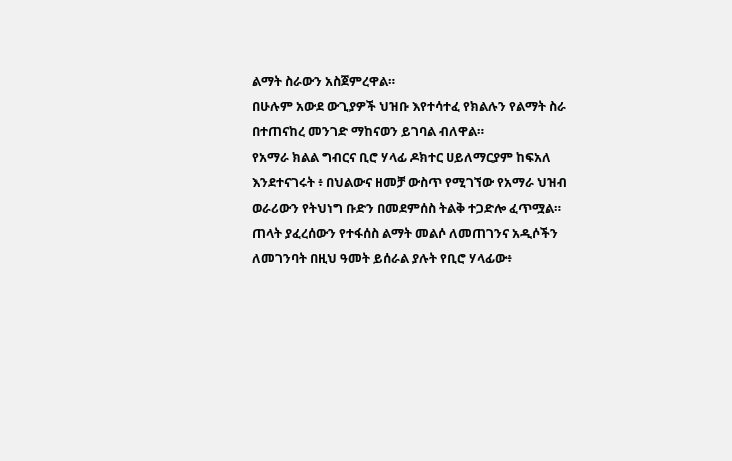ልማት ስራውን አስጀምረዋል።
በሁሉም አውደ ውጊያዎች ህዝቡ እየተሳተፈ የክልሉን የልማት ስራ በተጠናከረ መንገድ ማከናወን ይገባል ብለዋል።
የአማራ ክልል ግብርና ቢሮ ሃላፊ ዶክተር ሀይለማርያም ከፍአለ እንደተናገሩት ፥ በህልውና ዘመቻ ውስጥ የሚገኘው የአማራ ህዝብ ወራሪውን የትህነግ ቡድን በመደምሰስ ትልቅ ተጋድሎ ፈጥሟል።
ጠላት ያፈረሰውን የተፋሰስ ልማት መልሶ ለመጠገንና አዲሶችን ለመገንባት በዚህ ዓመት ይሰራል ያሉት የቢሮ ሃላፊው፥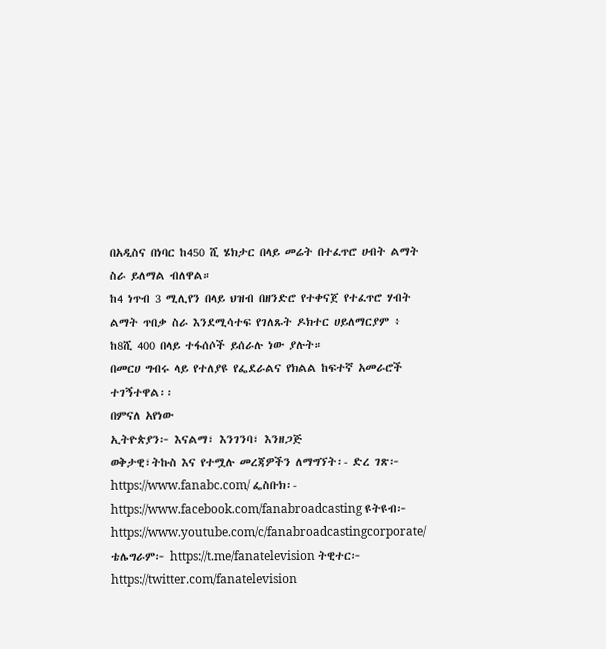በአዲስና በነባር ከ450 ሺ ሄክታር በላይ መሬት በተፈጥሮ ሀብት ልማት ስራ ይለማል ብለዋል።
ከ4 ነጥብ 3 ሚሊየን በላይ ህዝብ በዘንድሮ የተቀናጀ የተፈጥሮ ሃብት ልማት ጥበቃ ስራ እንደሚሳተፍ የገለጹት ዶክተር ሀይለማርያም ፥ ከ8ሺ 400 በላይ ተፋሰሶች ይሰራሉ ነው ያሉት።
በመርሀ ግብሩ ላይ የተለያዩ የፌደራልና የክልል ከፍተኛ አመራሮች ተገኝተዋል፡፡
በምናለ አየነው
ኢትዮጵያን፦ እናልማ፣ እንገንባ፣ እንዘጋጅ
ወቅታዊ፣ትኩስ እና የተሟሉ መረጃዎችን ለማግኘት፡- ድረ ገጽ፦ https://www.fanabc.com/ ፌስቡክ፡- https://www.facebook.com/fanabroadcasting ዩትዩብ፦ https://www.youtube.com/c/fanabroadcastingcorporate/ ቴሌግራም፦ https://t.me/fanatelevision ትዊተር፦ https://twitter.com/fanatelevision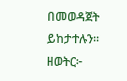በመወዳጀት ይከታተሉን፡፡
ዘወትር፦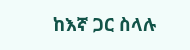ከእኛ ጋር ስላሉ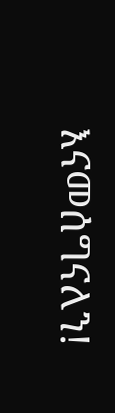እናመሰግናለን!